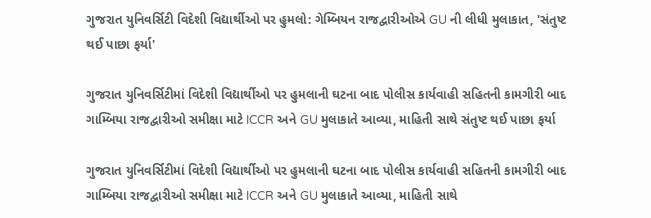ગુજરાત યુનિવર્સિટી વિદેશી વિદ્યાર્થીઓ પર હુમલો: ગેમ્બિયન રાજદ્વારીઓએ GU ની લીધી મુલાકાત, 'સંતુષ્ટ થઈ પાછા ફર્યા'

ગુજરાત યુનિવર્સિટીમાં વિદેશી વિદ્યાર્થીઓ પર હુમલાની ઘટના બાદ પોલીસ કાર્યવાહી સહિતની કામગીરી બાદ ગામ્બિયા રાજદ્વારીઓ સમીક્ષા માટે ICCR અને GU મુલાકાતે આવ્યા, માહિતી સાથે સંતુષ્ટ થઈ પાછા ફર્યા

ગુજરાત યુનિવર્સિટીમાં વિદેશી વિદ્યાર્થીઓ પર હુમલાની ઘટના બાદ પોલીસ કાર્યવાહી સહિતની કામગીરી બાદ ગામ્બિયા રાજદ્વારીઓ સમીક્ષા માટે ICCR અને GU મુલાકાતે આવ્યા, માહિતી સાથે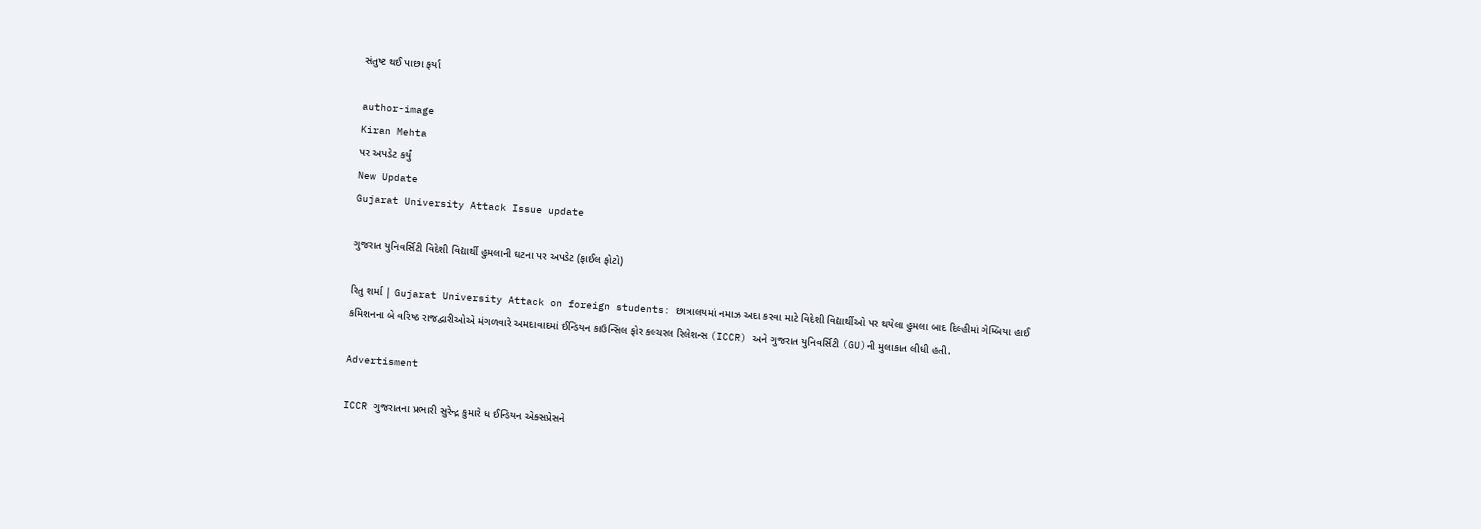સંતુષ્ટ થઈ પાછા ફર્યા

author-image
Kiran Mehta
પર અપડેટ કર્યું
New Update
Gujarat University Attack Issue update

ગુજરાત યુનિવર્સિટી વિદેશી વિદ્યાર્થી હુમલાની ઘટના પર અપડેટ (ફાઈલ ફોટો)

રિતુ શર્મા | Gujarat University Attack on foreign students: છાત્રાલયમાં નમાઝ અદા કરવા માટે વિદેશી વિદ્યાર્થીઓ પર થયેલા હુમલા બાદ દિલ્હીમાં ગેમ્બિયા હાઈ કમિશનના બે વરિષ્ઠ રાજદ્વારીઓએ મંગળવારે અમદાવાદમાં ઈન્ડિયન કાઉન્સિલ ફોર કલ્ચરલ રિલેશન્સ (ICCR) અને ગુજરાત યુનિવર્સિટી (GU)ની મુલાકાત લીધી હતી.

Advertisment

ICCR ગુજરાતના પ્રભારી સુરેન્દ્ર કુમારે ધ ઈન્ડિયન એક્સપ્રેસને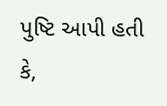પુષ્ટિ આપી હતી કે,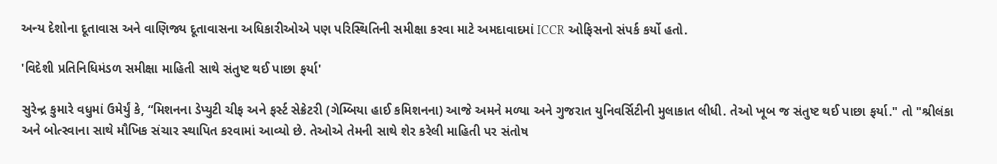અન્ય દેશોના દૂતાવાસ અને વાણિજ્ય દૂતાવાસના અધિકારીઓએ પણ પરિસ્થિતિની સમીક્ષા કરવા માટે અમદાવાદમાં ICCR ઓફિસનો સંપર્ક કર્યો હતો.

'વિદેશી પ્રતિનિધિમંડળ સમીક્ષા માહિતી સાથે સંતુષ્ટ થઈ પાછા ફર્યા'

સુરેન્દ્ર કુમારે વધુમાં ઉમેર્યું કે, “મિશનના ડેપ્યુટી ચીફ અને ફર્સ્ટ સેક્રેટરી (ગેમ્બિયા હાઈ કમિશનના) આજે અમને મળ્યા અને ગુજરાત યુનિવર્સિટીની મુલાકાત લીધી. તેઓ ખૂબ જ સંતુષ્ટ થઈ પાછા ફર્યા." તો "શ્રીલંકા અને બોત્સ્વાના સાથે મૌખિક સંચાર સ્થાપિત કરવામાં આવ્યો છે. તેઓએ તેમની સાથે શેર કરેલી માહિતી પર સંતોષ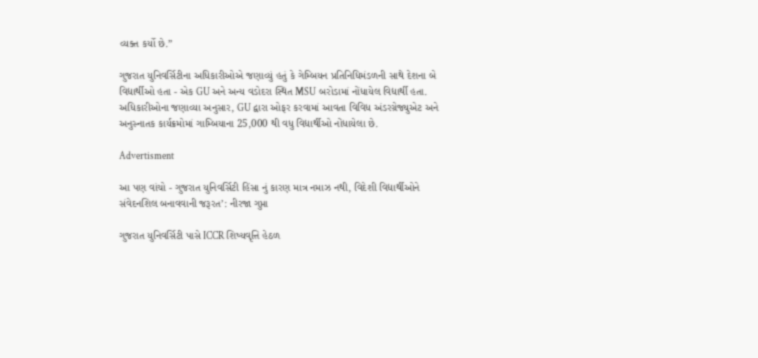વ્યક્ત કર્યો છે.”

ગુજરાત યુનિવર્સિટીના અધિકારીઓએ જણાવ્યું હતું કે ગેમ્બિયન પ્રતિનિધિમંડળની સાથે દેશના બે વિદ્યાર્થીઓ હતા - એક GU અને અન્ય વડોદરા સ્થિત MSU બરોડામાં નોંધાયેલ વિદ્યાર્થી હતા. અધિકારીઓના જણાવ્યા અનુસાર, GU દ્વારા ઓફર કરવામાં આવતા વિવિધ અંડરગ્રેજ્યુએટ અને અનુસ્નાતક કાર્યક્રમોમાં ગામ્બિયાના 25,000 થી વધુ વિદ્યાર્થીઓ નોંધાયેલા છે.

Advertisment

આ પણ વાંચો - ગુજરાત યુનિવર્સિટી હિંસા નું કારણ માત્ર નમાઝ નથી, વિદેશી વિદ્યાર્થીઓને સંવેદનશિલ બનાવવાની જરૂરત’: નીરજા ગુપ્તા

ગુજરાત યુનિવર્સિટી પાસે ICCR શિષ્યવૃત્તિ હેઠળ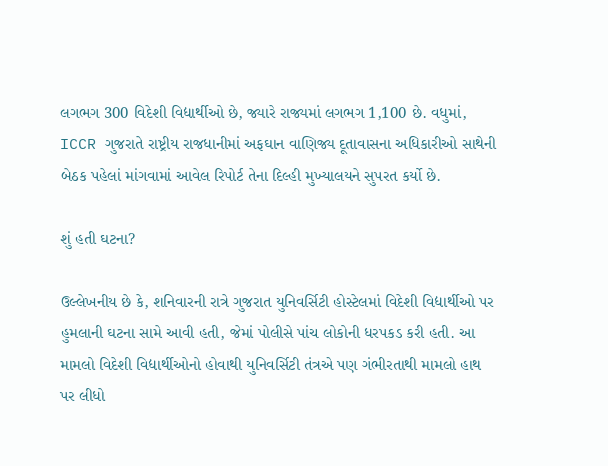લગભગ 300 વિદેશી વિદ્યાર્થીઓ છે, જ્યારે રાજ્યમાં લગભગ 1,100 છે. વધુમાં, ICCR ગુજરાતે રાષ્ટ્રીય રાજધાનીમાં અફઘાન વાણિજ્ય દૂતાવાસના અધિકારીઓ સાથેની બેઠક પહેલાં માંગવામાં આવેલ રિપોર્ટ તેના દિલ્હી મુખ્યાલયને સુપરત કર્યો છે.

શું હતી ઘટના?

ઉલ્લેખનીય છે કે, શનિવારની રાત્રે ગુજરાત યુનિવર્સિટી હોસ્ટેલમાં વિદેશી વિદ્યાર્થીઓ પર હુમલાની ઘટના સામે આવી હતી, જેમાં પોલીસે પાંચ લોકોની ધરપકડ કરી હતી. આ મામલો વિદેશી વિદ્યાર્થીઓનો હોવાથી યુનિવર્સિટી તંત્રએ પણ ગંભીરતાથી મામલો હાથ પર લીધો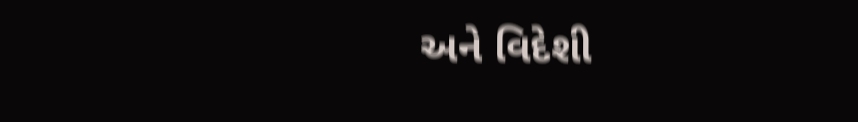અને વિદેશી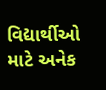વિદ્યાર્થીઓ માટે અનેક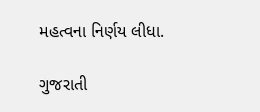મહત્વના નિર્ણય લીધા.

ગુજરાતી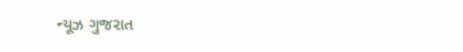ન્યૂઝ ગુજરાત